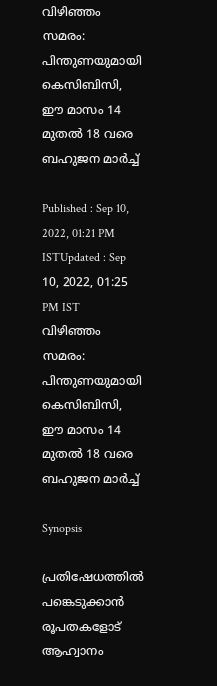വിഴിഞ്ഞം സമരം: പിന്തുണയുമായി കെസിബിസി, ഈ മാസം 14 മുതൽ 18 വരെ ബഹുജന മാർച്ച്

Published : Sep 10, 2022, 01:21 PM ISTUpdated : Sep 10, 2022, 01:25 PM IST
വിഴിഞ്ഞം സമരം: പിന്തുണയുമായി കെസിബിസി, ഈ മാസം 14 മുതൽ 18 വരെ ബഹുജന മാർച്ച്

Synopsis

പ്രതിഷേധത്തിൽ പങ്കെടുക്കാൻ രൂപതകളോട് ആഹ്വാനം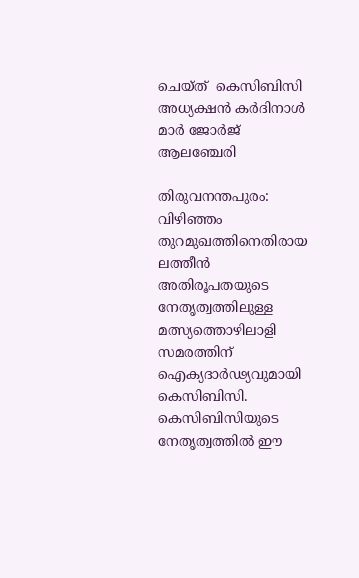ചെയ്ത്  കെസിബിസി അധ്യക്ഷൻ കര്‍ദിനാൾ മാർ ജോര്‍ജ് ആലഞ്ചേരി

തിരുവനന്തപുരം: വിഴിഞ്ഞം തുറമുഖത്തിനെതിരായ ലത്തീൻ അതിരൂപതയുടെ നേതൃത്വത്തിലുള്ള മത്സ്യത്തൊഴിലാളി സമരത്തിന് ഐക്യദാർഢ്യവുമായി കെസിബിസി. കെസിബിസിയുടെ നേതൃത്വത്തിൽ ഈ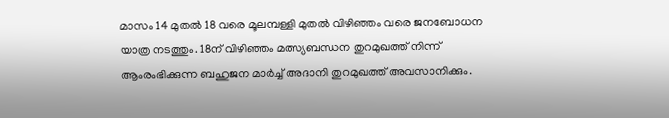മാസം 14 മുതൽ 18 വരെ മൂലമ്പള്ളി മുതൽ വിഴിഞ്ഞം വരെ ജനബോധന യാത്ര നടത്തും. 18ന് വിഴിഞ്ഞം മത്സ്യബന്ധന തുറമുഖത്ത് നിന്ന് ആംരംഭിക്കുന്ന ബഹുജന മാര്‍ച്ച് അദാനി തുറമുഖത്ത് അവസാനിക്കും.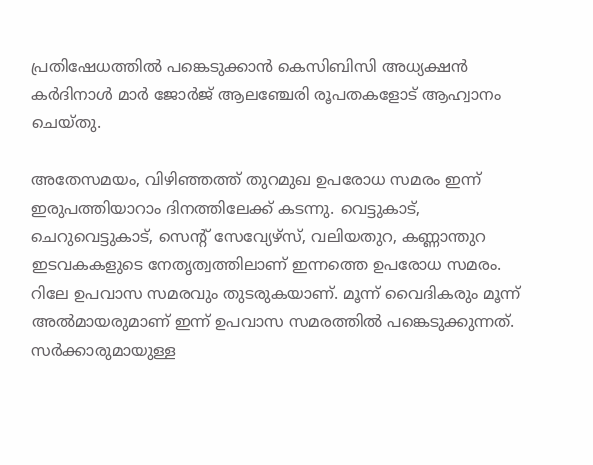പ്രതിഷേധത്തിൽ പങ്കെടുക്കാൻ കെസിബിസി അധ്യക്ഷൻ കര്‍ദിനാൾ മാർ ജോര്‍ജ് ആലഞ്ചേരി രൂപതകളോട് ആഹ്വാനം ചെയ്തു.

അതേസമയം, വിഴിഞ്ഞത്ത് തുറമുഖ ഉപരോധ സമരം ഇന്ന് ഇരുപത്തിയാറാം ദിനത്തിലേക്ക് കടന്നു. വെട്ടുകാട്, ചെറുവെട്ടുകാട്, സെന്‍റ് സേവ്യേഴ്സ്, വലിയതുറ, കണ്ണാന്തുറ ഇടവകകളുടെ നേതൃത്വത്തിലാണ് ഇന്നത്തെ ഉപരോധ സമരം. റിലേ ഉപവാസ സമരവും തുടരുകയാണ്. മൂന്ന് വൈദികരും മൂന്ന് അൽമായരുമാണ് ഇന്ന് ഉപവാസ സമരത്തിൽ പങ്കെടുക്കുന്നത്. സർക്കാരുമായുള്ള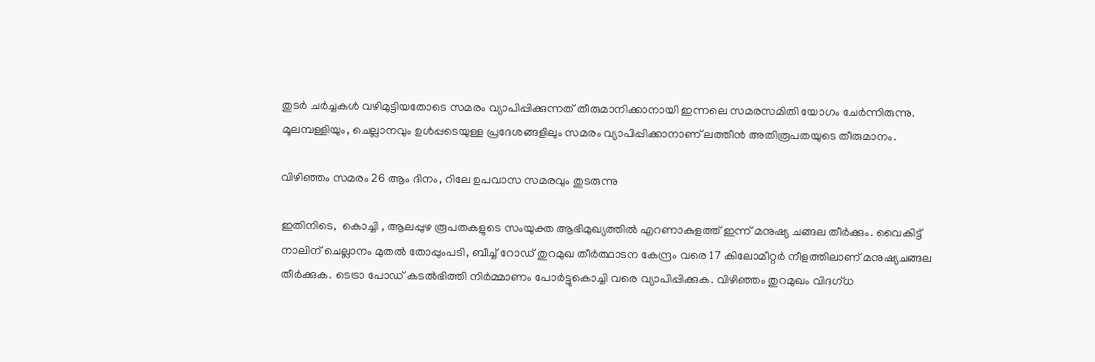തുടർ ചർച്ചകൾ വഴിമുട്ടിയതോടെ സമരം വ്യാപിപ്പിക്കുന്നത് തീരുമാനിക്കാനായി ഇന്നലെ സമരസമിതി യോഗം ചേർന്നിരുന്നു. മൂലമ്പള്ളിയും, ചെല്ലാനവും ഉൾപ്പടെയുള്ള പ്രദേശങ്ങളിലും സമരം വ്യാപിപ്പിക്കാനാണ് ലത്തീൻ അതിരൂപതയുടെ തീരുമാനം.

വിഴിഞ്ഞം സമരം 26 ആം ദിനം, റിലേ ഉപവാസ സമരവും തുടരുന്നു

ഇതിനിടെ,  കൊച്ചി , ആലപ്പുഴ രൂപതകളുടെ സംയുക്ത ആഭിമുഖ്യത്തിൽ എറണാകുളത്ത് ഇന്ന് മനുഷ്യ ചങ്ങല തീര്‍ക്കും. വൈകിട്ട് നാലിന് ചെല്ലാനം മുതൽ തോപ്പുംപടി, ബീച്ച് റോഡ് തുറമുഖ തീർത്ഥാടന കേന്ദ്രം വരെ 17 കിലോമീറ്റര്‍ നീളത്തിലാണ് മനുഷ്യചങ്ങല തീർക്കുക. ടെട്രാ പോഡ് കടൽഭിത്തി നിർമ്മാണം പോർട്ടുകൊച്ചി വരെ വ്യാപിപ്പിക്കുക. വിഴിഞ്ഞം തുറമുഖം വിദഗ്ധ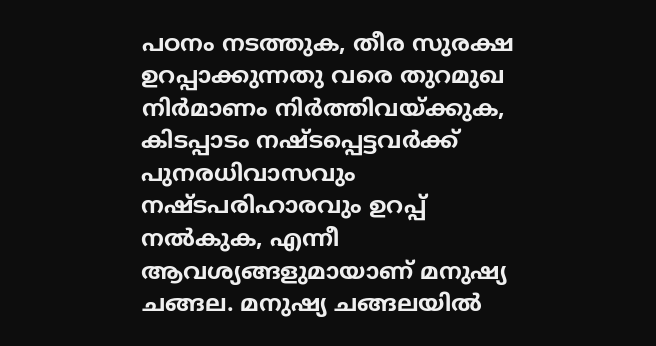പഠനം നടത്തുക, തീര സുരക്ഷ ഉറപ്പാക്കുന്നതു വരെ തുറമുഖ നിർമാണം നിര്‍ത്തിവയ്ക്കുക, കിടപ്പാടം നഷ്ടപ്പെട്ടവർക്ക് പുനരധിവാസവും നഷ്ടപരിഹാരവും ഉറപ്പ് നൽകുക, എന്നീ ആവശ്യങ്ങളുമായാണ് മനുഷ്യ ചങ്ങല. മനുഷ്യ ചങ്ങലയിൽ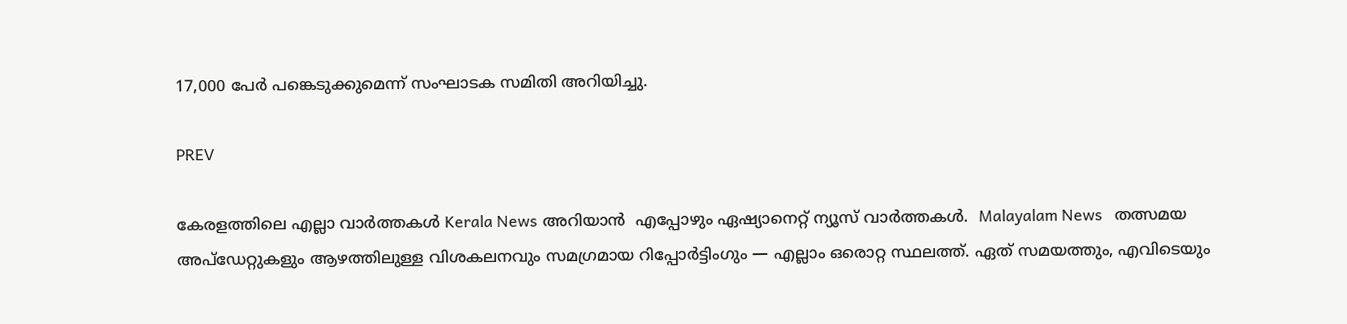17,000 പേർ പങ്കെടുക്കുമെന്ന് സംഘാടക സമിതി അറിയിച്ചു.

PREV

കേരളത്തിലെ എല്ലാ വാർത്തകൾ Kerala News അറിയാൻ  എപ്പോഴും ഏഷ്യാനെറ്റ് ന്യൂസ് വാർത്തകൾ.  Malayalam News   തത്സമയ അപ്‌ഡേറ്റുകളും ആഴത്തിലുള്ള വിശകലനവും സമഗ്രമായ റിപ്പോർട്ടിംഗും — എല്ലാം ഒരൊറ്റ സ്ഥലത്ത്. ഏത് സമയത്തും, എവിടെയും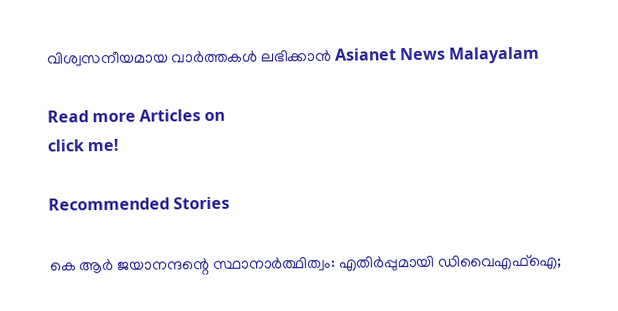വിശ്വസനീയമായ വാർത്തകൾ ലഭിക്കാൻ Asianet News Malayalam

Read more Articles on
click me!

Recommended Stories

കെ ആർ ജയാനന്ദന്റെ സ്ഥാനാർത്ഥിത്വം: എതിർപ്പുമായി ഡിവൈഎഫ്ഐ;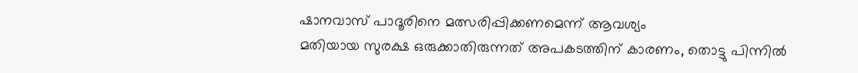ഷാനവാസ് പാദൂരിനെ മത്സരിപ്പിക്കണമെന്ന് ആവശ്യം
മതിയായ സുരക്ഷ ഒരുക്കാതിരുന്നത് അപകടത്തിന് കാരണം, തൊട്ടു പിന്നിൽ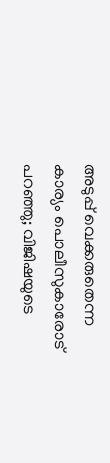അടുപ്പ് വെക്കരുതെന്ന കാര്യം പൊലീസുകാരോട് പറഞ്ഞു; വിജിഷയുടെ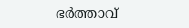ഭർത്താവ്